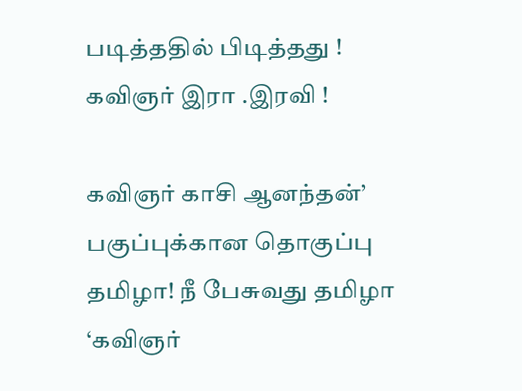படித்ததில் பிடித்தது ! கவிஞர் இரா .இரவி !

கவிஞர் காசி ஆனந்தன்’ பகுப்புக்கான தொகுப்பு தமிழா! நீ பேசுவது தமிழா ‘கவிஞர்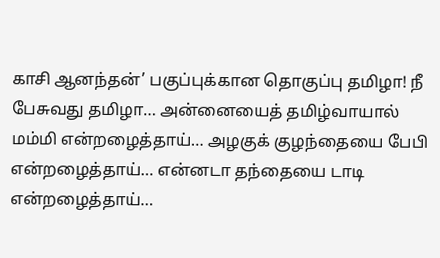காசி ஆனந்தன்’ பகுப்புக்கான தொகுப்பு தமிழா! நீ பேசுவது தமிழா… அன்னையைத் தமிழ்வாயால் மம்மி என்றழைத்தாய்… அழகுக் குழந்தையை பேபி என்றழைத்தாய்… என்னடா தந்தையை டாடி என்றழைத்தாய்…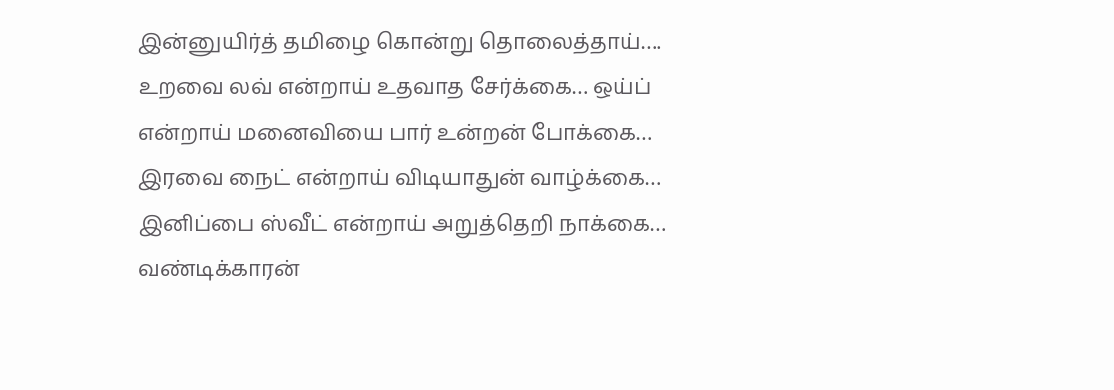இன்னுயிர்த் தமிழை கொன்று தொலைத்தாய்…. உறவை லவ் என்றாய் உதவாத சேர்க்கை… ஒய்ப் என்றாய் மனைவியை பார் உன்றன் போக்கை… இரவை நைட் என்றாய் விடியாதுன் வாழ்க்கை… இனிப்பை ஸ்வீட் என்றாய் அறுத்தெறி நாக்கை… வண்டிக்காரன்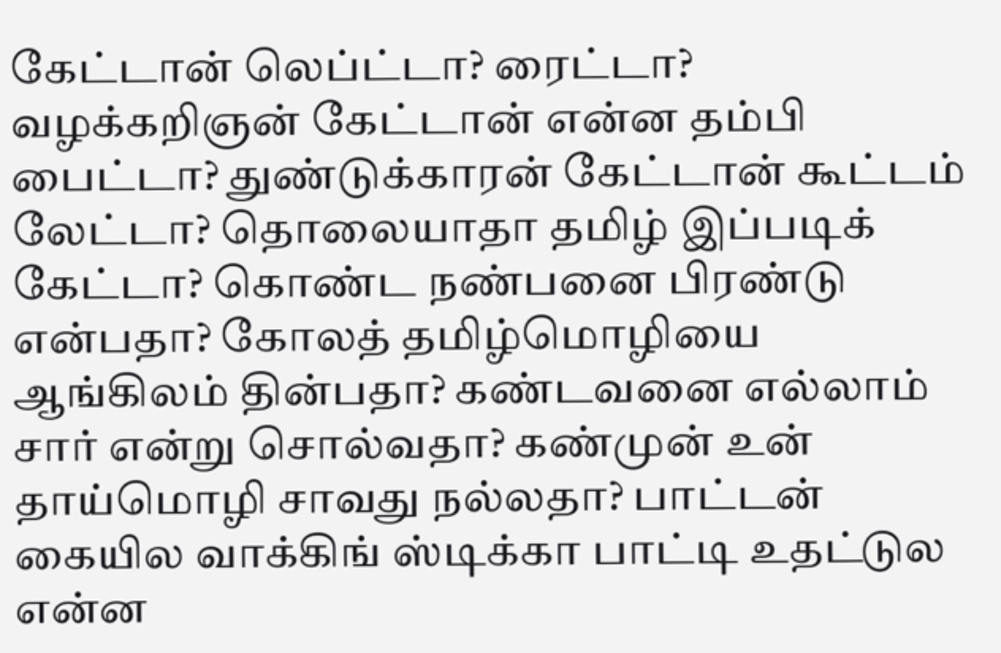கேட்டான் லெப்ட்டா? ரைட்டா? வழக்கறிஞன் கேட்டான் என்ன தம்பி பைட்டா? துண்டுக்காரன் கேட்டான் கூட்டம் லேட்டா? தொலையாதா தமிழ் இப்படிக் கேட்டா? கொண்ட நண்பனை பிரண்டு என்பதா? கோலத் தமிழ்மொழியை ஆங்கிலம் தின்பதா? கண்டவனை எல்லாம் சார் என்று சொல்வதா? கண்முன் உன் தாய்மொழி சாவது நல்லதா? பாட்டன் கையில வாக்கிங் ஸ்டிக்கா பாட்டி உதட்டுல என்ன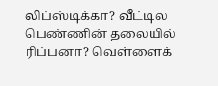லிப்ஸ்டிக்கா? வீட்டில பெண்ணின் தலையில் ரிப்பனா? வெள்ளைக்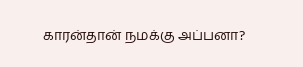காரன்தான் நமக்கு அப்பனா?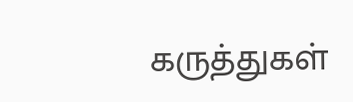கருத்துகள்